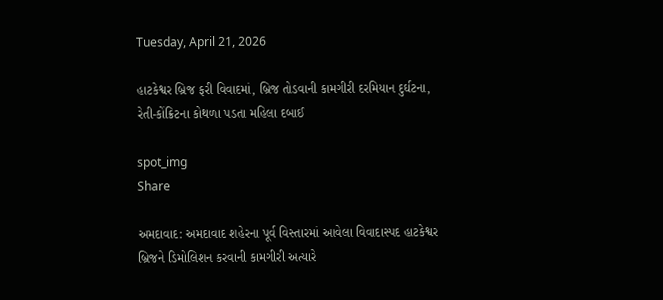Tuesday, April 21, 2026

હાટકેશ્વર બ્રિજ ફરી વિવાદમાં, બ્રિજ તોડવાની કામગીરી દરમિયાન દુર્ઘટના, રેતી-કોંક્રિટના કોથળા પડતા મહિલા દબાઈ

spot_img
Share

અમદાવાદ: અમદાવાદ શહેરના પૂર્વ વિસ્તારમાં આવેલા વિવાદાસ્પદ હાટકેશ્વર બ્રિજને ડિમોલિશન કરવાની કામગીરી અત્યારે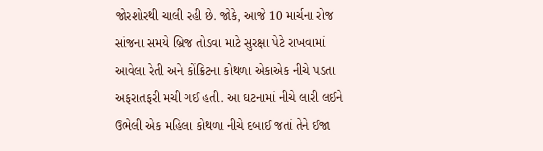જોરશોરથી ચાલી રહી છે. જોકે, આજે 10 માર્ચના રોજ સાંજના સમયે બ્રિજ તોડવા માટે સુરક્ષા પેટે રાખવામાં આવેલા રેતી અને કોંક્રિટના કોથળા એકાએક નીચે પડતા અફરાતફરી મચી ગઈ હતી. આ ઘટનામાં નીચે લારી લઈને ઉભેલી એક મહિલા કોથળા નીચે દબાઈ જતાં તેને ઈજા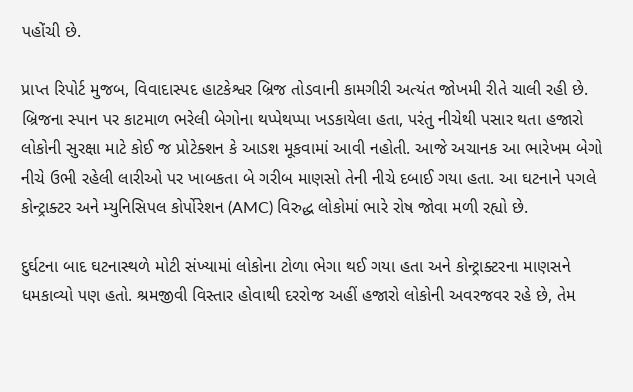પહોંચી છે.

પ્રાપ્ત રિપોર્ટ મુજબ, વિવાદાસ્પદ હાટકેશ્વર બ્રિજ તોડવાની કામગીરી અત્યંત જોખમી રીતે ચાલી રહી છે. બ્રિજના સ્પાન પર કાટમાળ ભરેલી બેગોના થપ્પેથપ્પા ખડકાયેલા હતા, પરંતુ નીચેથી પસાર થતા હજારો લોકોની સુરક્ષા માટે કોઈ જ પ્રોટેક્શન કે આડશ મૂકવામાં આવી નહોતી. આજે અચાનક આ ભારેખમ બેગો નીચે ઉભી રહેલી લારીઓ પર ખાબકતા બે ગરીબ માણસો તેની નીચે દબાઈ ગયા હતા. આ ઘટનાને પગલે કોન્ટ્રાક્ટર અને મ્યુનિસિપલ કોર્પોરેશન (AMC) વિરુદ્ધ લોકોમાં ભારે રોષ જોવા મળી રહ્યો છે.

દુર્ઘટના બાદ ઘટનાસ્થળે મોટી સંખ્યામાં લોકોના ટોળા ભેગા થઈ ગયા હતા અને કોન્ટ્રાક્ટરના માણસને ધમકાવ્યો પણ હતો. શ્રમજીવી વિસ્તાર હોવાથી દરરોજ અહીં હજારો લોકોની અવરજવર રહે છે, તેમ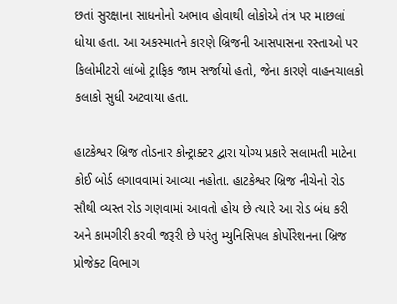છતાં સુરક્ષાના સાધનોનો અભાવ હોવાથી લોકોએ તંત્ર પર માછલાં ધોયા હતા. આ અકસ્માતને કારણે બ્રિજની આસપાસના રસ્તાઓ પર કિલોમીટરો લાંબો ટ્રાફિક જામ સર્જાયો હતો, જેના કારણે વાહનચાલકો કલાકો સુધી અટવાયા હતા.

હાટકેશ્વર બ્રિજ તોડનાર કોન્ટ્રાક્ટર દ્વારા યોગ્ય પ્રકારે સલામતી માટેના કોઈ બોર્ડ લગાવવામાં આવ્યા નહોતા. હાટકેશ્વર બ્રિજ નીચેનો રોડ સૌથી વ્યસ્ત રોડ ગણવામાં આવતો હોય છે ત્યારે આ રોડ બંધ કરી અને કામગીરી કરવી જરૂરી છે પરંતુ મ્યુનિસિપલ કોર્પોરેશનના બ્રિજ પ્રોજેક્ટ વિભાગ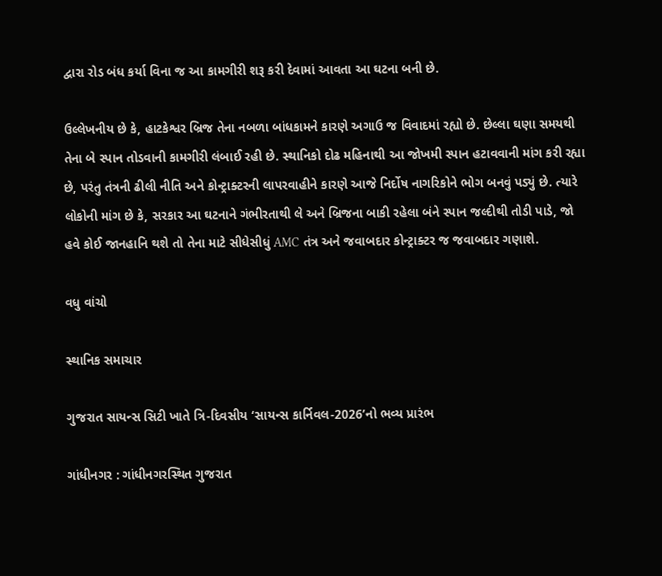દ્વારા રોડ બંધ કર્યા વિના જ આ કામગીરી શરૂ કરી દેવામાં આવતા આ ઘટના બની છે.

ઉલ્લેખનીય છે કે, હાટકેશ્વર બ્રિજ તેના નબળા બાંધકામને કારણે અગાઉ જ વિવાદમાં રહ્યો છે. છેલ્લા ઘણા સમયથી તેના બે સ્પાન તોડવાની કામગીરી લંબાઈ રહી છે. સ્થાનિકો દોઢ મહિનાથી આ જોખમી સ્પાન હટાવવાની માંગ કરી રહ્યા છે, પરંતુ તંત્રની ઢીલી નીતિ અને કોન્ટ્રાક્ટરની લાપરવાહીને કારણે આજે નિર્દોષ નાગરિકોને ભોગ બનવું પડ્યું છે. ત્યારે લોકોની માંગ છે કે, સરકાર આ ઘટનાને ગંભીરતાથી લે અને બ્રિજના બાકી રહેલા બંને સ્પાન જલ્દીથી તોડી પાડે, જો હવે કોઈ જાનહાનિ થશે તો તેના માટે સીધેસીધું AMC તંત્ર અને જવાબદાર કોન્ટ્રાક્ટર જ જવાબદાર ગણાશે.

વધુ વાંચો

સ્થાનિક સમાચાર

ગુજરાત સાયન્સ સિટી ખાતે ત્રિ-દિવસીય ‘સાયન્સ કાર્નિવલ-2026’નો ભવ્ય પ્રારંભ

ગાંધીનગર : ગાંધીનગરસ્થિત ગુજરાત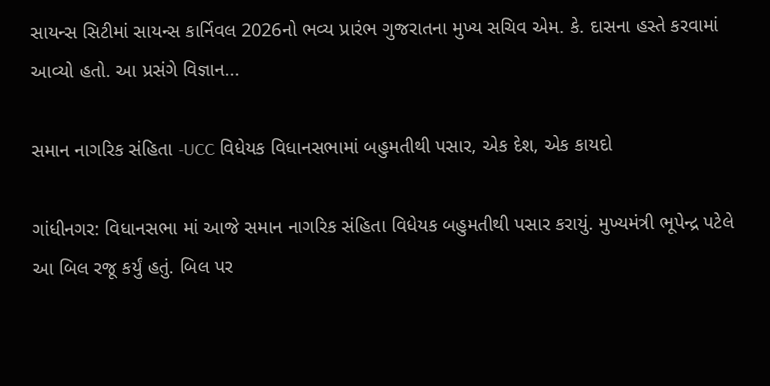સાયન્સ સિટીમાં સાયન્સ કાર્નિવલ 2026નો ભવ્ય પ્રારંભ ગુજરાતના મુખ્ય સચિવ એમ. કે. દાસના હસ્તે કરવામાં આવ્યો હતો. આ પ્રસંગે વિજ્ઞાન...

સમાન નાગરિક સંહિતા -UCC વિધેયક વિધાનસભામાં બહુમતીથી પસાર, એક દેશ, એક કાયદો

ગાંધીનગર: વિધાનસભા માં આજે સમાન નાગરિક સંહિતા વિધેયક બહુમતીથી પસાર કરાયું. મુખ્યમંત્રી ભૂપેન્દ્ર પટેલે આ બિલ રજૂ કર્યું હતું. બિલ પર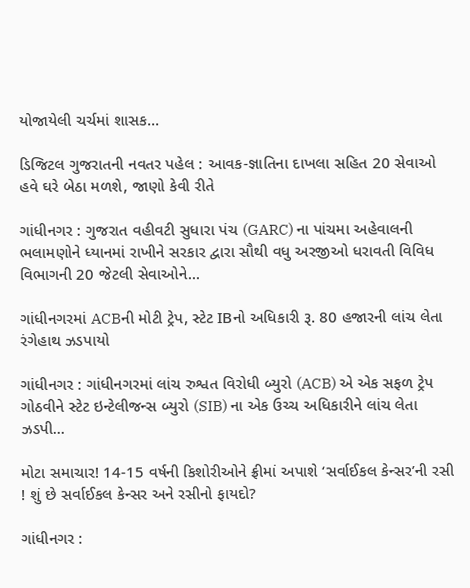યોજાયેલી ચર્ચમાં શાસક...

ડિજિટલ ગુજરાતની નવતર પહેલ : આવક-જ્ઞાતિના દાખલા સહિત 20 સેવાઓ હવે ઘરે બેઠા મળશે, જાણો કેવી રીતે

ગાંધીનગર : ગુજરાત વહીવટી સુધારા પંચ (GARC) ના પાંચમા અહેવાલની ભલામણોને ધ્યાનમાં રાખીને સરકાર દ્વારા સૌથી વધુ અરજીઓ ધરાવતી વિવિધ વિભાગની 20 જેટલી સેવાઓને...

ગાંધીનગરમાં ACBની મોટી ટ્રેપ, સ્ટેટ IBનો અધિકારી રૂ. 80 હજારની લાંચ લેતા રંગેહાથ ઝડપાયો

ગાંધીનગર : ગાંધીનગરમાં લાંચ રુશ્વત વિરોધી બ્યુરો (ACB) એ એક સફળ ટ્રેપ ગોઠવીને સ્ટેટ ઇન્ટેલીજન્સ બ્યુરો (SIB) ના એક ઉચ્ચ અધિકારીને લાંચ લેતા ઝડપી...

મોટા સમાચાર! 14-15 વર્ષની કિશોરીઓને ફ્રીમાં અપાશે ‘સર્વાઈકલ કેન્સર’ની રસી ! શું છે સર્વાઈકલ કેન્સર અને રસીનો ફાયદો?

ગાંધીનગર :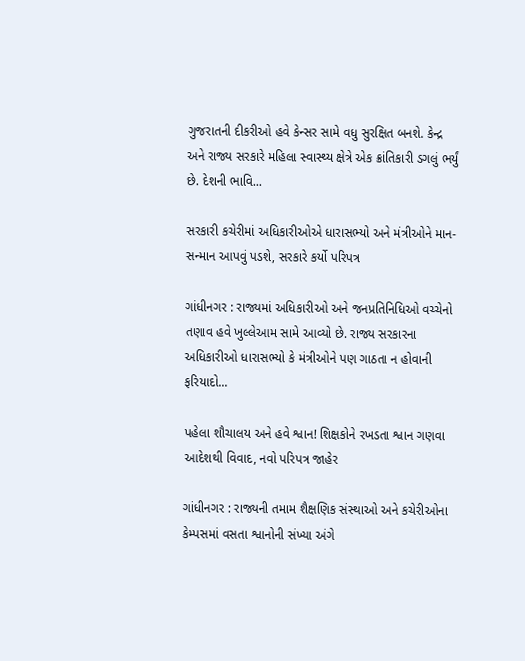ગુજરાતની દીકરીઓ હવે કેન્સર સામે વધુ સુરક્ષિત બનશે. કેન્દ્ર અને રાજ્ય સરકારે મહિલા સ્વાસ્થ્ય ક્ષેત્રે એક ક્રાંતિકારી ડગલું ભર્યું છે. દેશની ભાવિ...

સરકારી કચેરીમાં અધિકારીઓએ ધારાસભ્યો અને મંત્રીઓને માન-સન્માન આપવું પડશે, સરકારે કર્યો પરિપત્ર

ગાંધીનગર : રાજ્યમાં અધિકારીઓ અને જનપ્રતિનિધિઓ વચ્ચેનો તણાવ હવે ખુલ્લેઆમ સામે આવ્યો છે. રાજ્ય સરકારના અધિકારીઓ ધારાસભ્યો કે મંત્રીઓને પણ ગાઠતા ન હોવાની ફરિયાદો...

પહેલા શૌચાલય અને હવે શ્વાન! શિક્ષકોને રખડતા શ્વાન ગણવા આદેશથી વિવાદ, નવો પરિપત્ર જાહેર

ગાંધીનગર : રાજ્યની તમામ શૈક્ષણિક સંસ્થાઓ અને કચેરીઓના કેમ્પસમાં વસતા શ્વાનોની સંખ્યા અંગે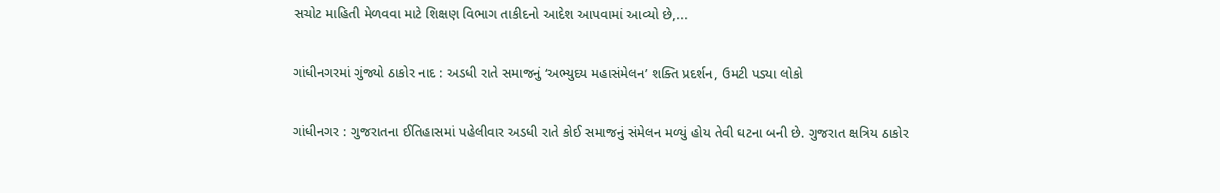સચોટ માહિતી મેળવવા માટે શિક્ષણ વિભાગ તાકીદનો આદેશ આપવામાં આવ્યો છે,...

ગાંધીનગરમાં ગુંજ્યો ઠાકોર નાદ : અડધી રાતે સમાજનું ‘અભ્યુદય મહાસંમેલન’ શક્તિ પ્રદર્શન, ઉમટી પડ્યા લોકો

ગાંધીનગર : ગુજરાતના ઈતિહાસમાં પહેલીવાર અડધી રાતે કોઈ સમાજનું સંમેલન મળ્યું હોય તેવી ઘટના બની છે. ગુજરાત ક્ષત્રિય ઠાકોર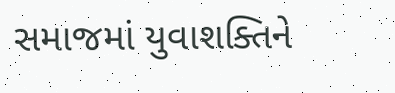સમાજમાં યુવાશક્તિને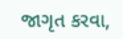જાગૃત કરવા,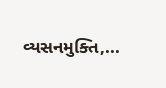વ્યસનમુક્તિ,...